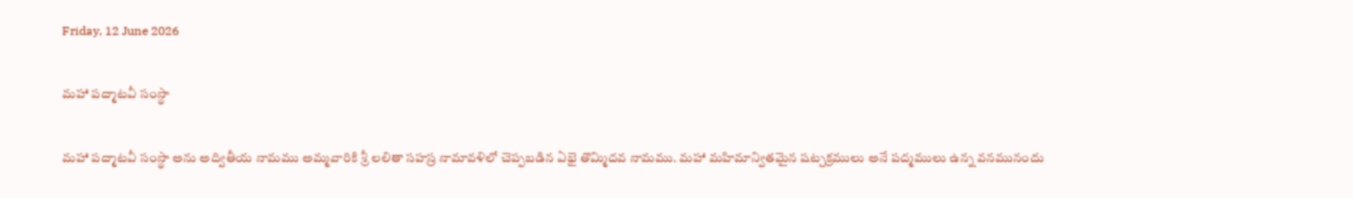Friday, 12 June 2026

మహా పద్మాటవీ సంస్థా

మహా పద్మాటవీ సంస్థా అను అద్వితీయ నామము అమ్మవారికి శ్రీ లలితా సహస్ర నామావళిలో చెప్పబడిన ఏభై తొమ్మిదవ నామము. మహా మహిమాన్వితమైన షట్చక్రములు అనే పద్మములు ఉన్న వనమునందు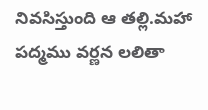నివసిస్తుంది ఆ తల్లి.మహా పద్మము వర్ణన లలితా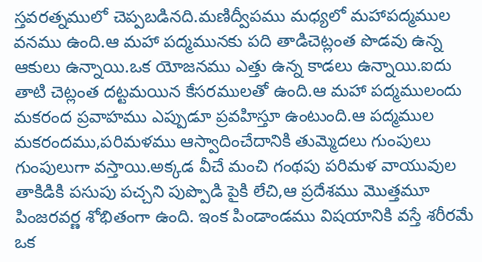స్తవరత్నములో చెప్పబడినది.మణిద్వీపము మధ్యలో మహాపద్మముల వనము ఉంది.ఆ మహా పద్మమునకు పది తాడిచెట్లంత పొడవు ఉన్న ఆకులు ఉన్నాయి.ఒక యోజనము ఎత్తు ఉన్న కాడలు ఉన్నాయి.ఐదు తాటి చెట్లంత దట్టమయిన కేసరములతో ఉంది.ఆ మహా పద్మములందు మకరంద ప్రవాహము ఎప్పుడూ ప్రవహిస్తూ ఉంటుంది.ఆ పద్మముల మకరందము,పరిమళము ఆస్వాదించేదానికి తుమ్మెదలు గుంపులు గుంపులుగా వస్తాయి.అక్కడ వీచే మంచి గంథపు పరిమళ వాయువుల తాకిడికి పసుపు పచ్చని పుప్పొడి పైకి లేచి,ఆ ప్రదేశము మొత్తమూ పింజరవర్ణ శోభితంగా ఉంది. ఇంక పిండాండము విషయానికి వస్తే శరీరమే ఒక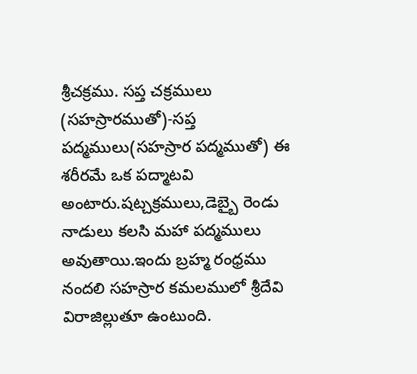శ్రీచక్రము. సప్త చక్రములు (సహస్రారముతో)-సప్త పద్మములు(సహస్రార పద్మముతో) ఈ శరీరమే ఒక పద్మాటవి అంటారు.షట్చక్రములు,డెబ్బై రెండు నాడులు కలసి మహా పద్మములు అవుతాయి.ఇందు బ్రహ్మ రంధ్రము నందలి సహస్రార కమలములో శ్రీదేవి విరాజిల్లుతూ ఉంటుంది.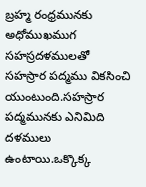బ్రహ్మ రంధ్రమునకు అధోముఖముగ సహస్రదళములతో సహస్రార పద్మము వికసించి యుంటుంది.సహస్రార పద్మమునకు ఎనిమిది దళములు ఉంటాయి.ఒక్కొక్క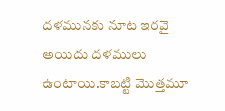దళమునకు నూట ఇరవై అయిదు దళములు ఉంటాయి.కాబట్టి మొత్తమూ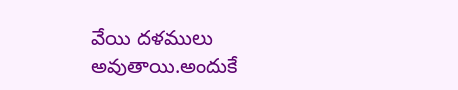వేయి దళములు అవుతాయి.అందుకే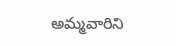అమ్మవారిని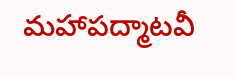మహాపద్మాటవీ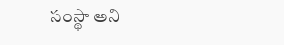సంస్థా అని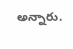అన్నారు.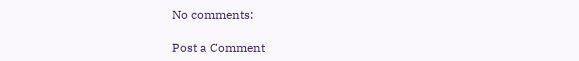No comments:

Post a Comment